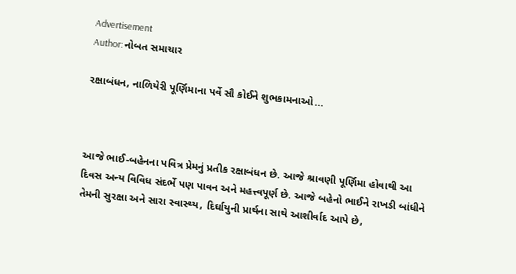Advertisement
Author: નોબત સમાચાર

રક્ષાબંધન, નાળિયેરી પૂર્ણિમાના પર્વે સૌ કોઈને શુભકામનાઓ...



આજે ભાઈ-બહેનના પવિત્ર પ્રેમનું પ્રતીક રક્ષાબંધન છે. આજે શ્રાવણી પૂર્ણિમા હોવાથી આ દિવસ અન્ય વિવિધ સંદર્ભે પણ પાવન અને મહત્ત્વપૂર્ણ છે. આજે બહેનો ભાઈને રાખડી બાંધીને તેમની સુરક્ષા અને સારા સ્વાસ્થ્ય, દિર્ઘાયુની પ્રાર્થના સાથે આશીર્વાદ આપે છે,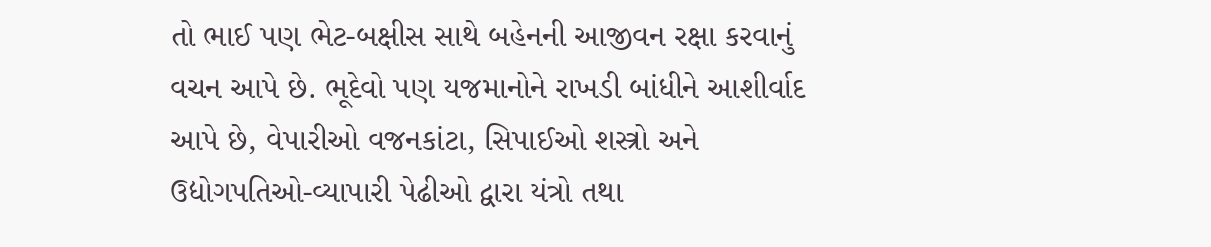તો ભાઈ પણ ભેટ-બક્ષીસ સાથે બહેનની આજીવન રક્ષા કરવાનું વચન આપે છે. ભૂદેવો પણ યજમાનોને રાખડી બાંધીને આશીર્વાદ આપે છે, વેપારીઓ વજનકાંટા, સિપાઈઓ શસ્ત્રો અને ઉદ્યોગપતિઓ-વ્યાપારી પેઢીઓ દ્વારા યંત્રો તથા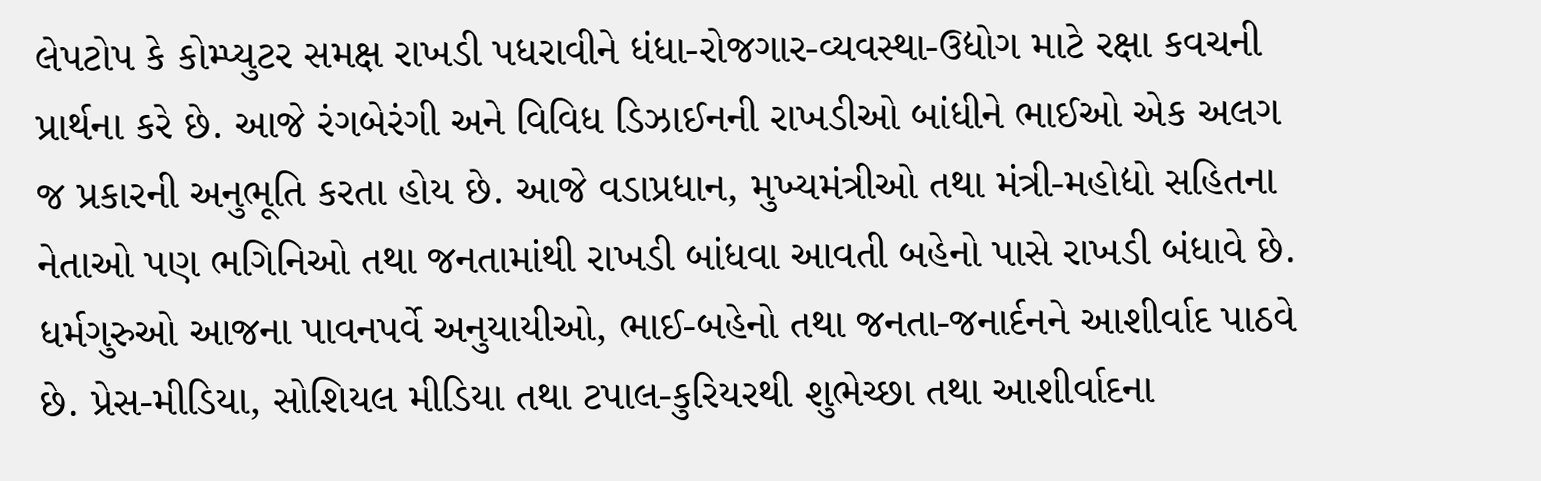લેપટોપ કે કોમ્પ્યુટર સમક્ષ રાખડી પધરાવીને ધંધા-રોજગાર-વ્યવસ્થા-ઉદ્યોગ માટે રક્ષા કવચની પ્રાર્થના કરે છે. આજે રંગબેરંગી અને વિવિધ ડિઝાઈનની રાખડીઓ બાંધીને ભાઈઓ એક અલગ જ પ્રકારની અનુભૂતિ કરતા હોય છે. આજે વડાપ્રધાન, મુખ્યમંત્રીઓ તથા મંત્રી-મહોદ્યો સહિતના નેતાઓ પણ ભગિનિઓ તથા જનતામાંથી રાખડી બાંધવા આવતી બહેનો પાસે રાખડી બંધાવે છે. ધર્મગુરુઓ આજના પાવનપર્વે અનુયાયીઓ, ભાઈ-બહેનો તથા જનતા-જનાર્દનને આશીર્વાદ પાઠવે છે. પ્રેસ-મીડિયા, સોશિયલ મીડિયા તથા ટપાલ-કુરિયરથી શુભેચ્છા તથા આશીર્વાદના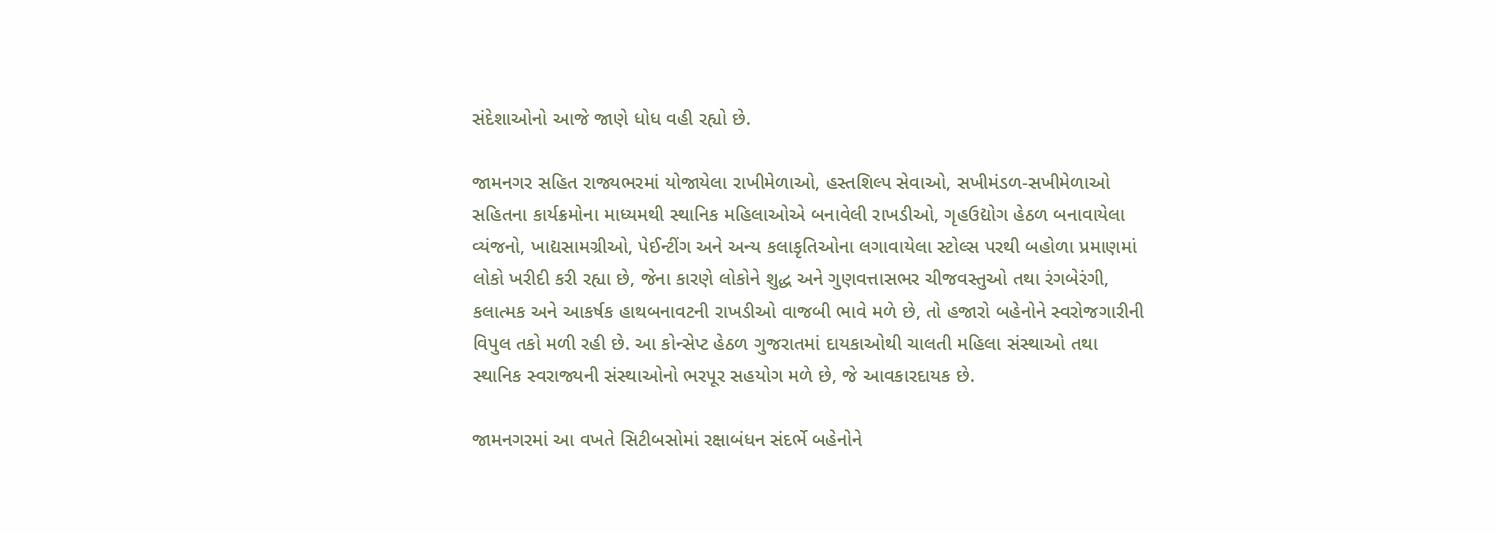સંદેશાઓનો આજે જાણે ધોધ વહી રહ્યો છે.

જામનગર સહિત રાજ્યભરમાં યોજાયેલા રાખીમેળાઓ, હસ્તશિલ્પ સેવાઓ, સખીમંડળ-સખીમેળાઓ સહિતના કાર્યક્રમોના માધ્યમથી સ્થાનિક મહિલાઓએ બનાવેલી રાખડીઓ, ગૃહઉદ્યોગ હેઠળ બનાવાયેલા વ્યંજનો, ખાદ્યસામગ્રીઓ, પેઈન્ટીંગ અને અન્ય કલાકૃતિઓના લગાવાયેલા સ્ટોલ્સ પરથી બહોળા પ્રમાણમાં લોકો ખરીદી કરી રહ્યા છે, જેના કારણે લોકોને શુદ્ધ અને ગુણવત્તાસભર ચીજવસ્તુઓ તથા રંગબેરંગી, કલાત્મક અને આકર્ષક હાથબનાવટની રાખડીઓ વાજબી ભાવે મળે છે, તો હજારો બહેનોને સ્વરોજગારીની વિપુલ તકો મળી રહી છે. આ કોન્સેપ્ટ હેઠળ ગુજરાતમાં દાયકાઓથી ચાલતી મહિલા સંસ્થાઓ તથા સ્થાનિક સ્વરાજ્યની સંસ્થાઓનો ભરપૂર સહયોગ મળે છે, જે આવકારદાયક છે.

જામનગરમાં આ વખતે સિટીબસોમાં રક્ષાબંધન સંદર્ભે બહેનોને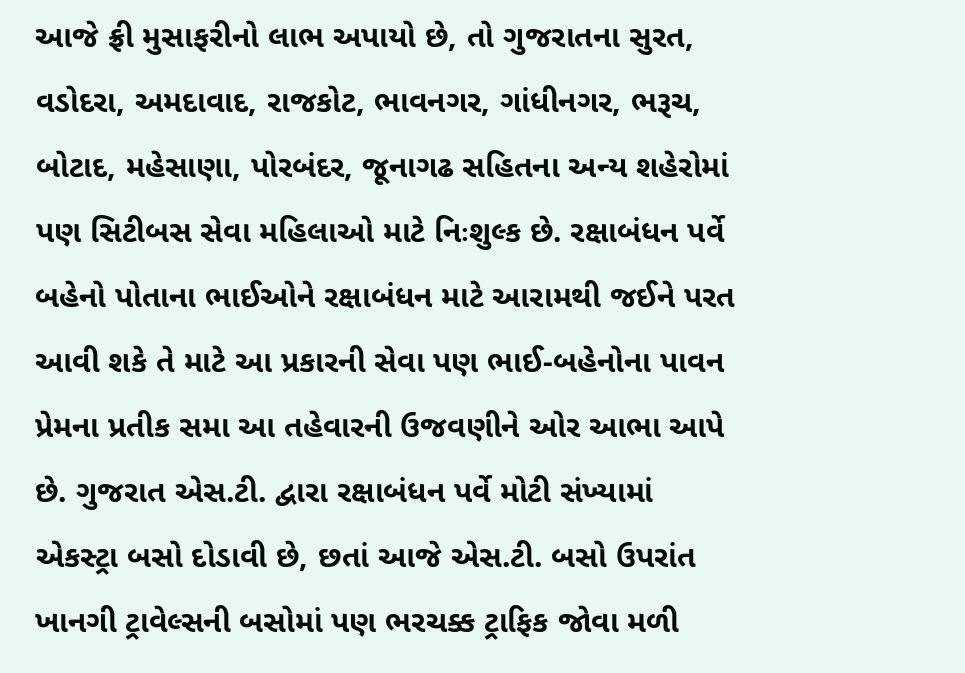આજે ફ્રી મુસાફરીનો લાભ અપાયો છે, તો ગુજરાતના સુરત, વડોદરા, અમદાવાદ, રાજકોટ, ભાવનગર, ગાંધીનગર, ભરૂચ, બોટાદ, મહેસાણા, પોરબંદર, જૂનાગઢ સહિતના અન્ય શહેરોમાં પણ સિટીબસ સેવા મહિલાઓ માટે નિઃશુલ્ક છે. રક્ષાબંધન પર્વે બહેનો પોતાના ભાઈઓને રક્ષાબંધન માટે આરામથી જઈને પરત આવી શકે તે માટે આ પ્રકારની સેવા પણ ભાઈ-બહેનોના પાવન પ્રેમના પ્રતીક સમા આ તહેવારની ઉજવણીને ઓર આભા આપે છે. ગુજરાત એસ.ટી. દ્વારા રક્ષાબંધન પર્વે મોટી સંખ્યામાં એકસ્ટ્રા બસો દોડાવી છે, છતાં આજે એસ.ટી. બસો ઉપરાંત ખાનગી ટ્રાવેલ્સની બસોમાં પણ ભરચક્ક ટ્રાફિક જોવા મળી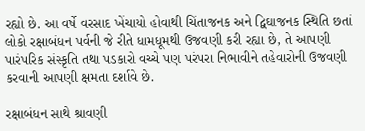રહ્યો છે. આ વર્ષે વરસાદ ખેંચાયો હોવાથી ચિંતાજનક અને દ્વિઘાજનક સ્થિતિ છતાં લોકો રક્ષાબંધન પર્વની જે રીતે ધામધૂમથી ઉજવણી કરી રહ્યા છે, તે આપણી પારંપરિક સંસ્કૃતિ તથા પડકારો વચ્ચે પણ પરંપરા નિભાવીને તહેવારોની ઉજવણી કરવાની આપણી ક્ષમતા દર્શાવે છે.

રક્ષાબંધન સાથે શ્રાવણી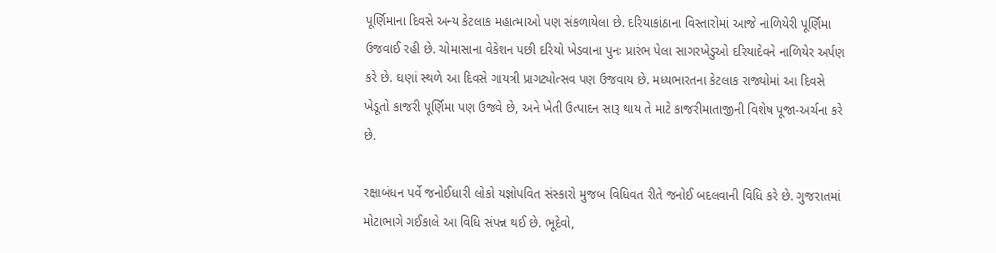પૂર્ણિમાના દિવસે અન્ય કેટલાક મહાત્માઓ પણ સંકળાયેલા છે. દરિયાકાંઠાના વિસ્તારોમાં આજે નાળિયેરી પૂર્ણિમા ઉજવાઈ રહી છે. ચોમાસાના વેકેશન પછી દરિયો ખેડવાના પુનઃ પ્રારંભ પેલા સાગરખેડુઓ દરિયાદેવને નાળિયેર અર્પણ કરે છે. ઘણાં સ્થળે આ દિવસે ગાયત્રી પ્રાગટ્યોત્સવ પણ ઉજવાય છે. મધ્યભારતના કેટલાક રાજ્યોમાં આ દિવસે ખેડૂતો કાજરી પૂર્ણિમા પણ ઉજવે છે, અને ખેતી ઉત્પાદન સારૂ થાય તે માટે કાજરીમાતાજીની વિશેષ પૂજા-અર્ચના કરે છે.

રક્ષાબંધન પર્વે જનોઈધારી લોકો યજ્ઞોપવિત સંસ્કારો મુજબ વિધિવત રીતે જનોઈ બદલવાની વિધિ કરે છે. ગુજરાતમાં મોટાભાગે ગઈકાલે આ વિધિ સંપન્ન થઈ છે. ભૂદેવો,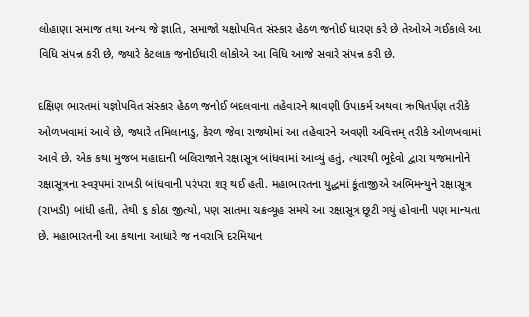લોહાણા સમાજ તથા અન્ય જે જ્ઞાતિ, સમાજો યક્ષોપવિત સંસ્કાર હેઠળ જનોઈ ધારણ કરે છે તેઓએ ગઈકાલે આ વિધિ સંપન્ન કરી છે, જ્યારે કેટલાક જનોઈધારી લોકોએ આ વિધિ આજે સવારે સંપન્ન કરી છે.

દક્ષિણ ભારતમાં યજ્ઞોપવિત સંસ્કાર હેઠળ જનોઈ બદલવાના તહેવારને શ્રાવણી ઉપાકર્મ અથવા ઋષિતર્પણ તરીકે ઓળખવામાં આવે છે, જ્યારે તમિલાનાડુ, કેરળ જેવા રાજ્યોમાં આ તહેવારને અવણી અવિત્તમ્ તરીકે ઓળખવામાં આવે છે. એક કથા મુજબ મહાદાની બલિરાજાને રક્ષાસૂત્ર બાંધવામાં આવ્યું હતું, ત્યારથી ભૂદેવો દ્વારા યજમાનોને રક્ષાસૂત્રના સ્વરૂપમાં રાખડી બાંધવાની પરંપરા શરૂ થઈ હતી. મહાભારતના યુદ્ધમાં કૂંતાજીએ અભિમન્યુને રક્ષાસૂત્ર (રાખડી) બાંધી હતી, તેથી ૬ કોઠા જીત્યો, પણ સાતમા ચક્રવ્યૂહ સમયે આ રક્ષાસૂત્ર છૂટી ગયું હોવાની પણ માન્યતા છે. મહાભારતની આ કથાના આધારે જ નવરાત્રિ દરમિયાન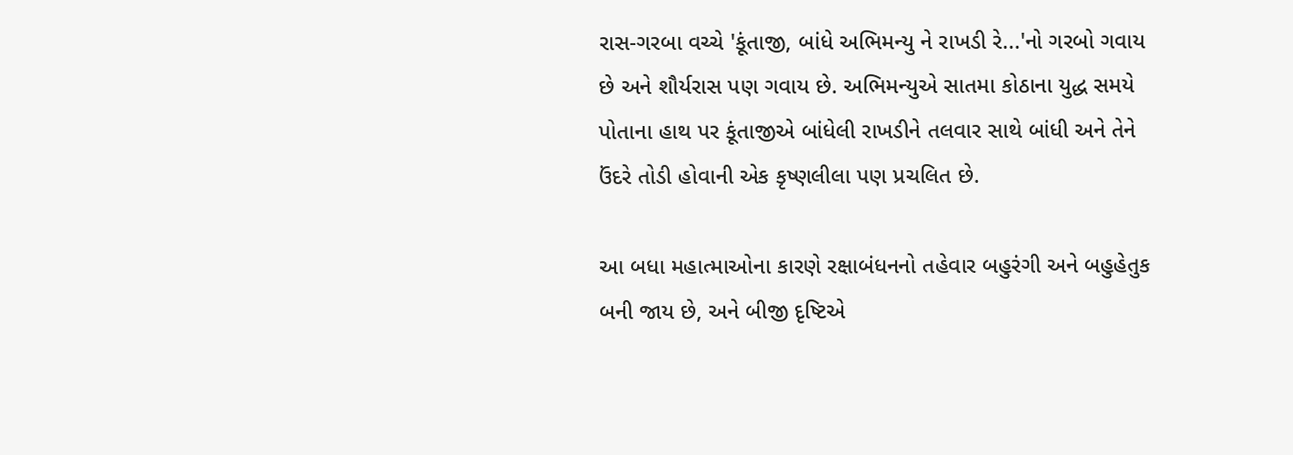રાસ-ગરબા વચ્ચે 'કૂંતાજી, બાંધે અભિમન્યુ ને રાખડી રે...'નો ગરબો ગવાય છે અને શૌર્યરાસ પણ ગવાય છે. અભિમન્યુએ સાતમા કોઠાના યુદ્ધ સમયે પોતાના હાથ પર કૂંતાજીએ બાંધેલી રાખડીને તલવાર સાથે બાંધી અને તેને ઉંદરે તોડી હોવાની એક કૃષ્ણલીલા પણ પ્રચલિત છે.

આ બધા મહાત્માઓના કારણે રક્ષાબંધનનો તહેવાર બહુરંગી અને બહુહેતુક બની જાય છે, અને બીજી દૃષ્ટિએ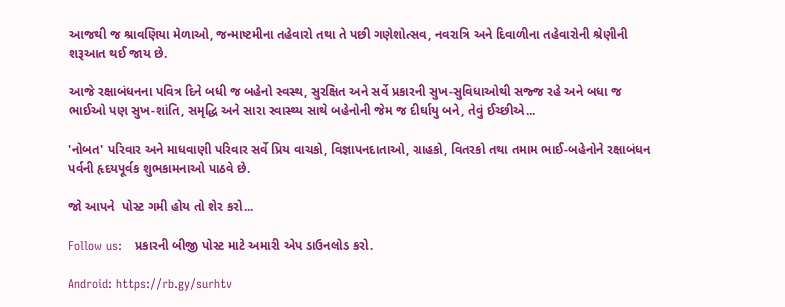આજથી જ શ્રાવણિયા મેળાઓ, જન્માષ્ટમીના તહેવારો તથા તે પછી ગણેશોત્સવ, નવરાત્રિ અને દિવાળીના તહેવારોની શ્રેણીની શરૂઆત થઈ જાય છે.

આજે રક્ષાબંધનના પવિત્ર દિને બધી જ બહેનો સ્વસ્થ, સુરક્ષિત અને સર્વે પ્રકારની સુખ-સુવિધાઓથી સજ્જ રહે અને બધા જ ભાઈઓ પણ સુખ-શાંતિ, સમૃદ્ધિ અને સારા સ્વાસ્થ્ય સાથે બહેનોની જેમ જ દીર્ઘાયુ બને, તેવું ઈચ્છીએ...

'નોબત' પરિવાર અને માધવાણી પરિવાર સર્વે પ્રિય વાચકો, વિજ્ઞાપનદાતાઓ, ગ્રાહકો, વિતરકો તથા તમામ ભાઈ-બહેનોને રક્ષાબંધન પર્વની હૃદયપૂર્વક શુભકામનાઓ પાઠવે છે.

જો આપને  પોસ્ટ ગમી હોય તો શેર કરો...

Follow us:   પ્રકારની બીજી પોસ્ટ માટે અમારી એપ ડાઉનલોડ કરો.

Android: https://rb.gy/surhtv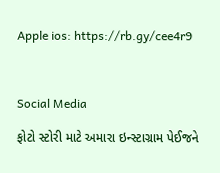Apple ios: https://rb.gy/cee4r9



Social Media

ફોટો સ્ટોરી માટે અમારા ઇન્સ્ટાગ્રામ પેઈજને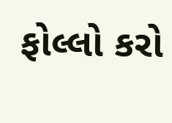ફોલ્લો કરો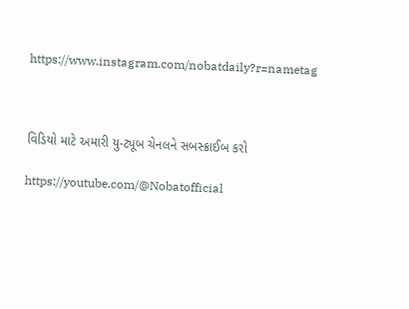https://www.instagram.com/nobatdaily?r=nametag



વિડિયો માટે અમારી યુ-ટ્યૂબ ચેનલને સબસ્ક્રાઈબ કરો

https://youtube.com/@Nobatofficial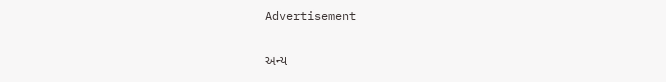Advertisement

અન્ય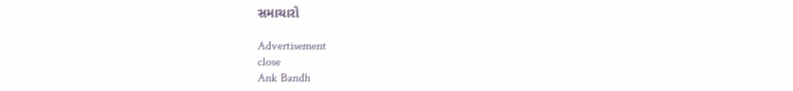સમાચારો

Advertisement
close
Ank Bandh